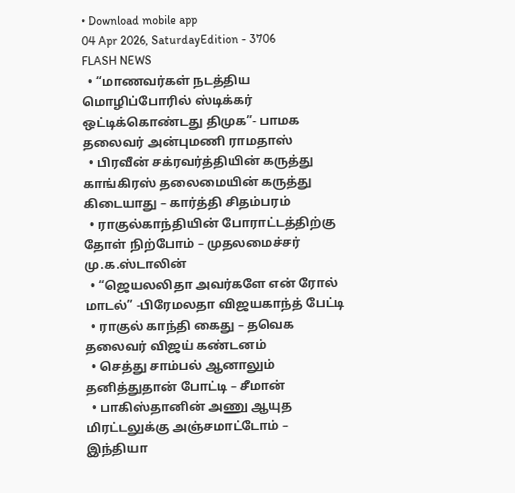• Download mobile app
04 Apr 2026, SaturdayEdition - 3706
FLASH NEWS
  • “மாணவர்கள் நடத்திய மொழிப்போரில் ஸ்டிக்கர் ஒட்டிக்கொண்டது திமுக”- பாமக தலைவர் அன்புமணி ராமதாஸ்
  • பிரவீன் சக்ரவர்த்தியின் கருத்து காங்கிரஸ் தலைமையின் கருத்து கிடையாது – கார்த்தி சிதம்பரம்
  • ராகுல்காந்தியின் போராட்டத்திற்கு தோள் நிற்போம் – முதலமைச்சர் மு.க.ஸ்டாலின்
  • “ஜெயலலிதா அவர்களே என் ரோல் மாடல்” -பிரேமலதா விஜயகாந்த் பேட்டி
  • ராகுல் காந்தி கைது – தவெக தலைவர் விஜய் கண்டனம்
  • செத்து சாம்பல் ஆனாலும் தனித்துதான் போட்டி – சீமான்
  • பாகிஸ்தானின் அணு ஆயுத மிரட்டலுக்கு அஞ்சமாட்டோம் – இந்தியா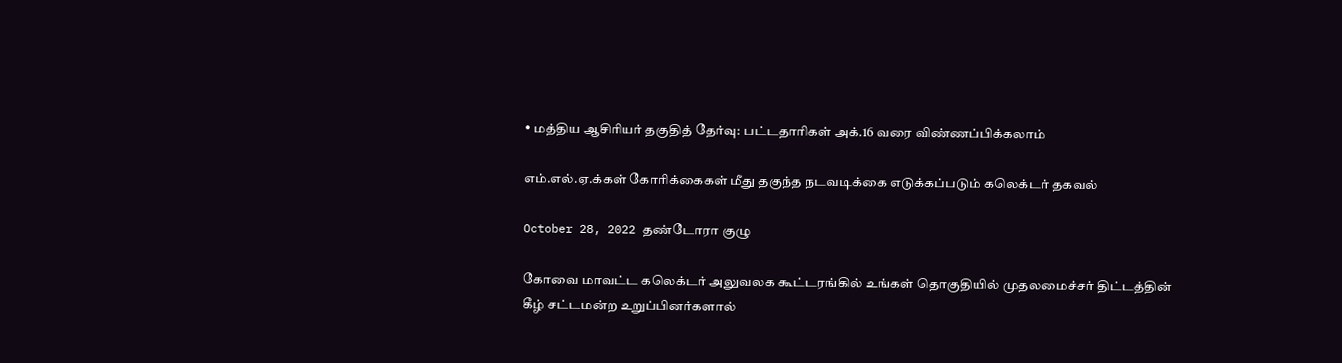• மத்திய ஆசிரியர் தகுதித் தேர்வு: பட்டதாரிகள் அக்.16 வரை விண்ணப்பிக்கலாம்

எம்.எல்.ஏ.க்கள் கோரிக்கைகள் மீது தகுந்த நடவடிக்கை எடுக்கப்படும் கலெக்டர் தகவல்

October 28, 2022 தண்டோரா குழு

கோவை மாவட்ட கலெக்டர் அலுவலக கூட்டரங்கில் உங்கள் தொகுதியில் முதலமைச்சர் திட்டத்தின் கீழ் சட்டமன்ற உறுப்பினர்களால்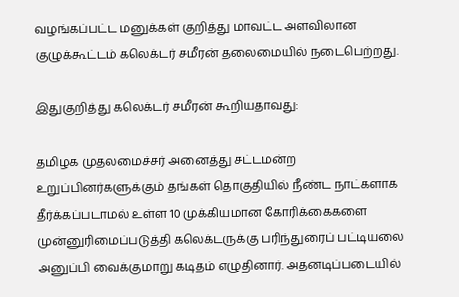வழங்கப்பட்ட மனுக்கள் குறித்து மாவட்ட அளவிலான குழுக்கூட்டம் கலெக்டர் சமீரன் தலைமையில் நடைபெற்றது.

இதுகுறித்து கலெக்டர் சமீரன் கூறியதாவது:

தமிழக முதலமைச்சர் அனைத்து சட்டமன்ற உறுப்பினர்களுக்கும் தங்கள் தொகுதியில் நீண்ட நாட்களாக தீர்க்கப்படாமல் உள்ள 10 முக்கியமான கோரிக்கைகளை முன்னுரிமைப்படுத்தி கலெக்டருக்கு பரிந்துரைப் பட்டியலை அனுப்பி வைக்குமாறு கடிதம் எழுதினார். அதனடிப்படையில்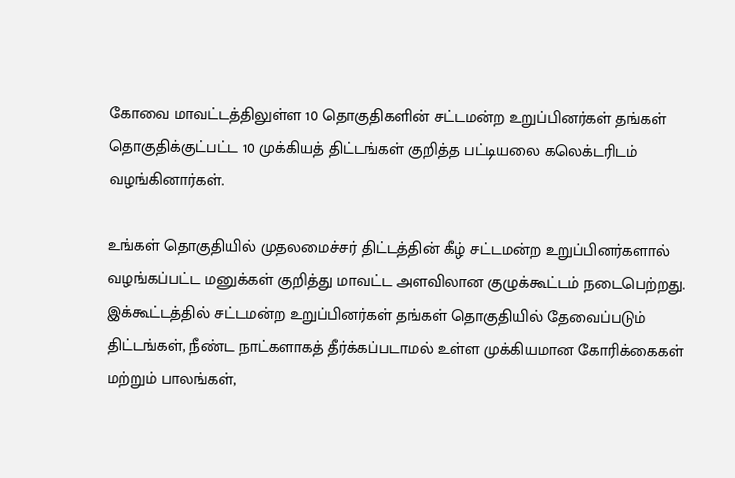கோவை மாவட்டத்திலுள்ள 10 தொகுதிகளின் சட்டமன்ற உறுப்பினர்கள் தங்கள் தொகுதிக்குட்பட்ட 10 முக்கியத்‌ திட்டங்கள்‌ குறித்த பட்டியலை கலெக்டரிடம் வழங்கினார்கள்.

உங்கள் தொகுதியில் முதலமைச்சர் திட்டத்தின் கீழ் சட்டமன்ற உறுப்பினர்களால் வழங்கப்பட்ட மனுக்கள் குறித்து மாவட்ட அளவிலான குழுக்கூட்டம் நடைபெற்றது. இக்கூட்டத்தில் சட்டமன்ற உறுப்பினர்கள் தங்கள் தொகுதியில் தேவைப்படும் திட்டங்கள், நீண்ட நாட்களாகத் தீர்க்கப்படாமல் உள்ள முக்கியமான கோரிக்கைகள் மற்றும் பாலங்கள்,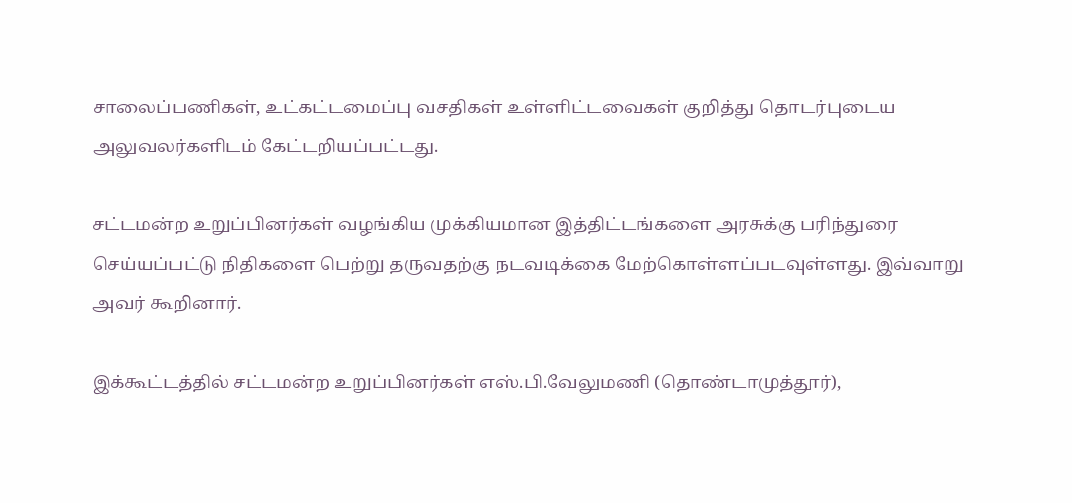சாலைப்பணிகள், உட்கட்டமைப்பு வசதிகள் உள்ளிட்டவைகள் குறித்து தொடர்புடைய அலுவலர்களிடம் கேட்டறியப்பட்டது.

சட்டமன்ற உறுப்பினர்கள் வழங்கிய முக்கியமான இத்திட்டங்களை அரசுக்கு பரிந்துரை செய்யப்பட்டு நிதிகளை பெற்று தருவதற்கு நடவடிக்கை மேற்கொள்ளப்படவுள்ளது. இவ்வாறு அவர் கூறினார்.

இக்கூட்டத்தில் சட்டமன்ற உறுப்பினர்கள் எஸ்.பி.வேலுமணி (தொண்டாமுத்தூர்),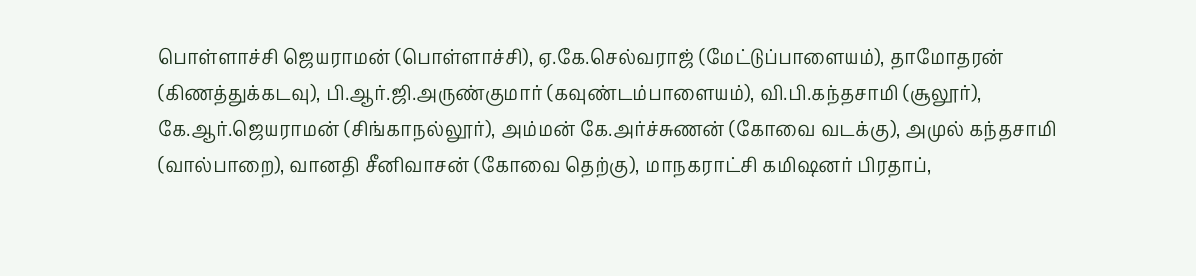பொள்ளாச்சி ஜெயராமன் (பொள்ளாச்சி), ஏ.கே.செல்வராஜ் (மேட்டுப்பாளையம்), தாமோதரன் (கிணத்துக்கடவு), பி.ஆர்.ஜி.அருண்குமார் (கவுண்டம்பாளையம்), வி.பி.கந்தசாமி (சூலூர்), கே.ஆர்.ஜெயராமன் (சிங்காநல்லூர்), அம்மன் கே.அர்ச்சுணன் (கோவை வடக்கு), அமுல் கந்தசாமி (வால்பாறை), வானதி சீனிவாசன் (கோவை தெற்கு), மாநகராட்சி கமிஷனர் பிரதாப்,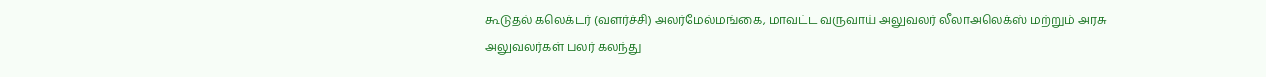கூடுதல் கலெக்டர் (வளர்ச்சி) அலர்மேல்மங்கை, மாவட்ட வருவாய் அலுவலர் லீலாஅலெக்ஸ் மற்றும் அரசு அலுவலர்கள் பலர் கலந்து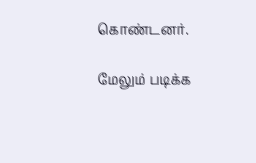கொண்டனர்.

மேலும் படிக்க